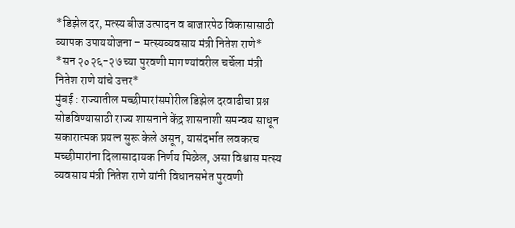*डिझेल दर, मत्स्य बीज उत्पादन व बाजारपेठ विकासासाठी व्यापक उपाययोजना – मत्स्यव्यवसाय मंत्री नितेश राणे*
*सन २०२६-२७ च्या पुरवणी मागण्यांवरील चर्चेला मंत्री नितेश राणे यांचे उत्तर*
मुंबई : राज्यातील मच्छीमारांसमोरील डिझेल दरवाढीचा प्रश्न सोडविण्यासाठी राज्य शासनाने केंद्र शासनाशी समन्वय साधून सकारात्मक प्रयत्न सुरू केले असून, यासंदर्भात लवकरच मच्छीमारांना दिलासादायक निर्णय मिळेल, असा विश्वास मत्स्य व्यवसाय मंत्री नितेश राणे यांनी विधानसभेत पुरवणी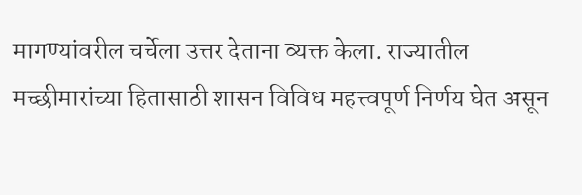मागण्यांवरील चर्चेला उत्तर देताना व्यक्त केला. राज्यातील मच्छीमारांच्या हितासाठी शासन विविध महत्त्वपूर्ण निर्णय घेत असून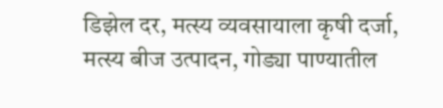डिझेल दर, मत्स्य व्यवसायाला कृषी दर्जा, मत्स्य बीज उत्पादन, गोड्या पाण्यातील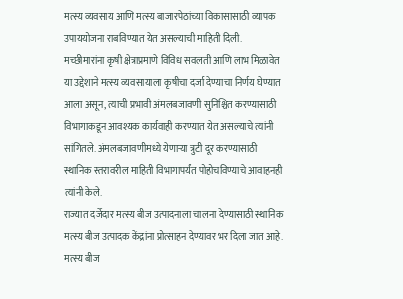मत्स्य व्यवसाय आणि मत्स्य बाजारपेठांच्या विकासासाठी व्यापक उपाययोजना राबविण्यात येत असल्याची माहिती दिली.
मच्छीमारांना कृषी क्षेत्राप्रमाणे विविध सवलती आणि लाभ मिळावेत या उद्देशाने मत्स्य व्यवसायाला कृषीचा दर्जा देण्याचा निर्णय घेण्यात आला असून, त्याची प्रभावी अंमलबजावणी सुनिश्चित करण्यासाठी विभागाकडून आवश्यक कार्यवाही करण्यात येत असल्याचे त्यांनी सांगितले. अंमलबजावणीमध्ये येणाऱ्या त्रुटी दूर करण्यासाठी स्थानिक स्तरावरील माहिती विभागापर्यंत पोहोचविण्याचे आवाहनही त्यांनी केले.
राज्यात दर्जेदार मत्स्य बीज उत्पादनाला चालना देण्यासाठी स्थानिक मत्स्य बीज उत्पादक केंद्रांना प्रोत्साहन देण्यावर भर दिला जात आहे. मत्स्य बीज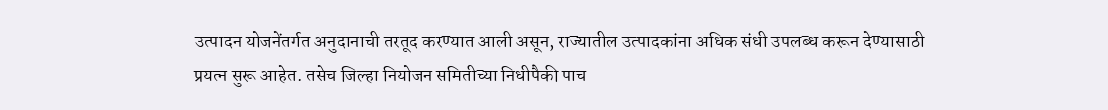उत्पादन योजनेंतर्गत अनुदानाची तरतूद करण्यात आली असून, राज्यातील उत्पादकांना अधिक संधी उपलब्ध करून देण्यासाठी प्रयत्न सुरू आहेत. तसेच जिल्हा नियोजन समितीच्या निधीपैकी पाच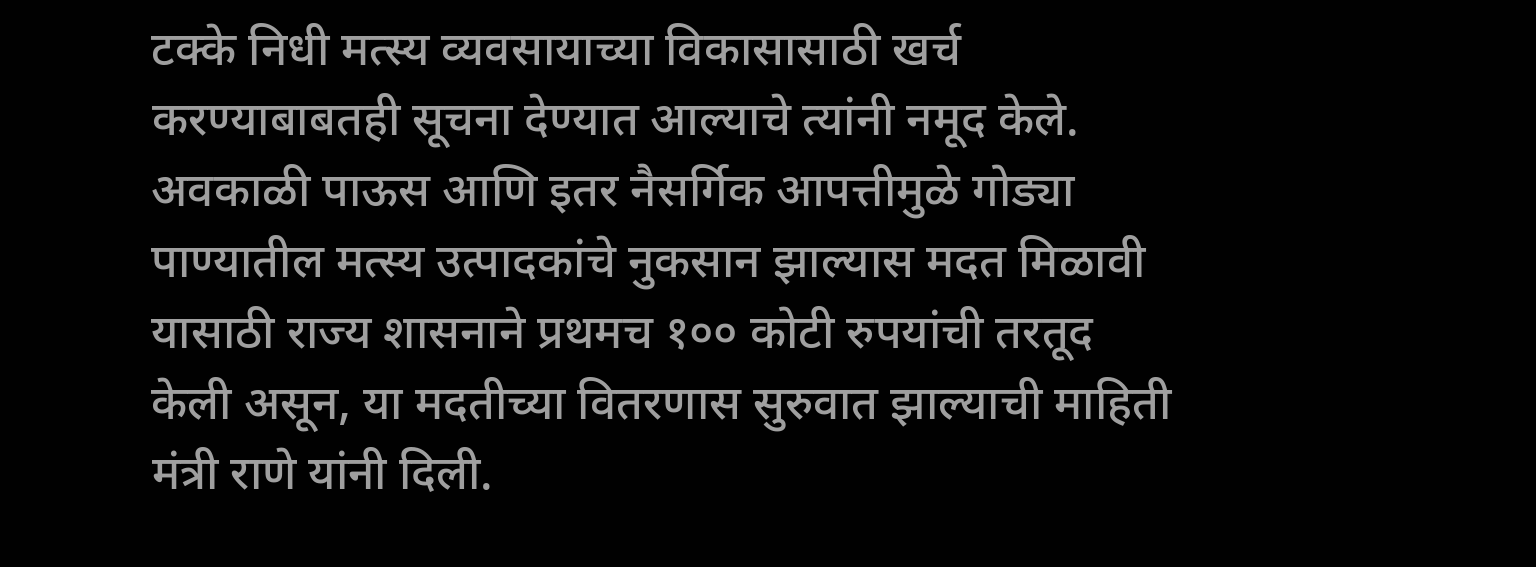टक्के निधी मत्स्य व्यवसायाच्या विकासासाठी खर्च करण्याबाबतही सूचना देण्यात आल्याचे त्यांनी नमूद केले. अवकाळी पाऊस आणि इतर नैसर्गिक आपत्तीमुळे गोड्या पाण्यातील मत्स्य उत्पादकांचे नुकसान झाल्यास मदत मिळावी यासाठी राज्य शासनाने प्रथमच १०० कोटी रुपयांची तरतूद केली असून, या मदतीच्या वितरणास सुरुवात झाल्याची माहिती मंत्री राणे यांनी दिली.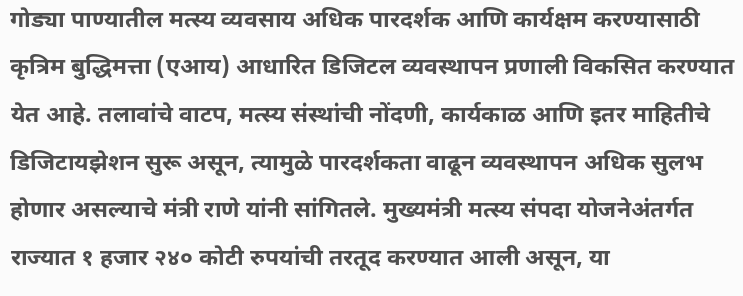गोड्या पाण्यातील मत्स्य व्यवसाय अधिक पारदर्शक आणि कार्यक्षम करण्यासाठी कृत्रिम बुद्धिमत्ता (एआय) आधारित डिजिटल व्यवस्थापन प्रणाली विकसित करण्यात येत आहे. तलावांचे वाटप, मत्स्य संस्थांची नोंदणी, कार्यकाळ आणि इतर माहितीचे डिजिटायझेशन सुरू असून, त्यामुळे पारदर्शकता वाढून व्यवस्थापन अधिक सुलभ होणार असल्याचे मंत्री राणे यांनी सांगितले. मुख्यमंत्री मत्स्य संपदा योजनेअंतर्गत राज्यात १ हजार २४० कोटी रुपयांची तरतूद करण्यात आली असून, या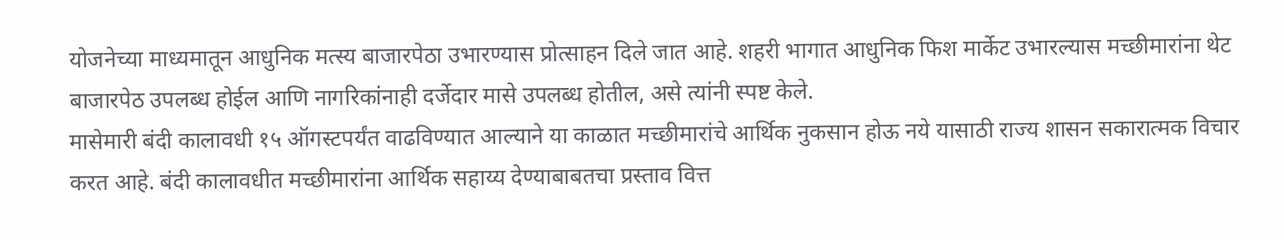योजनेच्या माध्यमातून आधुनिक मत्स्य बाजारपेठा उभारण्यास प्रोत्साहन दिले जात आहे. शहरी भागात आधुनिक फिश मार्केट उभारल्यास मच्छीमारांना थेट बाजारपेठ उपलब्ध होईल आणि नागरिकांनाही दर्जेदार मासे उपलब्ध होतील, असे त्यांनी स्पष्ट केले.
मासेमारी बंदी कालावधी १५ ऑगस्टपर्यंत वाढविण्यात आल्याने या काळात मच्छीमारांचे आर्थिक नुकसान होऊ नये यासाठी राज्य शासन सकारात्मक विचार करत आहे. बंदी कालावधीत मच्छीमारांना आर्थिक सहाय्य देण्याबाबतचा प्रस्ताव वित्त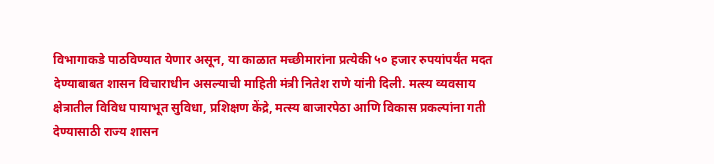विभागाकडे पाठविण्यात येणार असून, या काळात मच्छीमारांना प्रत्येकी ५० हजार रुपयांपर्यंत मदत देण्याबाबत शासन विचाराधीन असल्याची माहिती मंत्री नितेश राणे यांनी दिली. मत्स्य व्यवसाय क्षेत्रातील विविध पायाभूत सुविधा, प्रशिक्षण केंद्रे, मत्स्य बाजारपेठा आणि विकास प्रकल्पांना गती देण्यासाठी राज्य शासन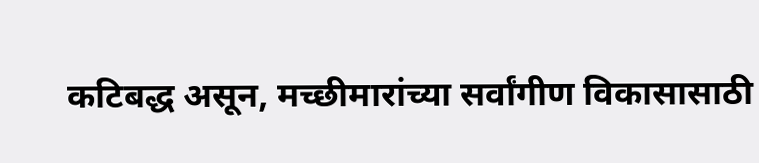कटिबद्ध असून, मच्छीमारांच्या सर्वांगीण विकासासाठी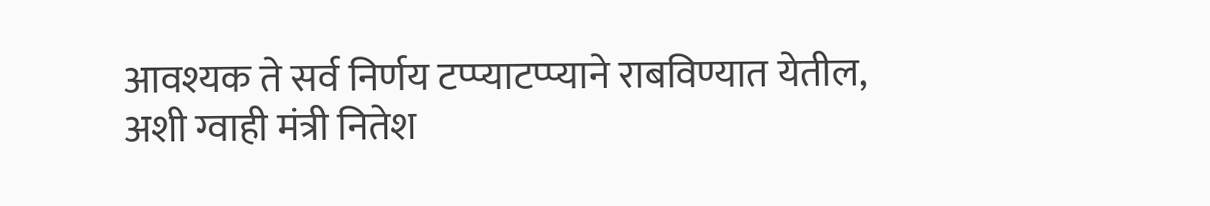आवश्यक ते सर्व निर्णय टप्प्याटप्प्याने राबविण्यात येतील, अशी ग्वाही मंत्री नितेश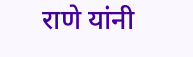राणे यांनी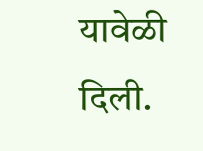यावेळी दिली.